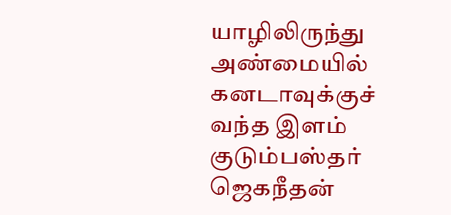யாழிலிருந்து அண்மையில் கனடாவுக்குச் வந்த இளம் குடும்பஸ்தர் ஜெகநீதன்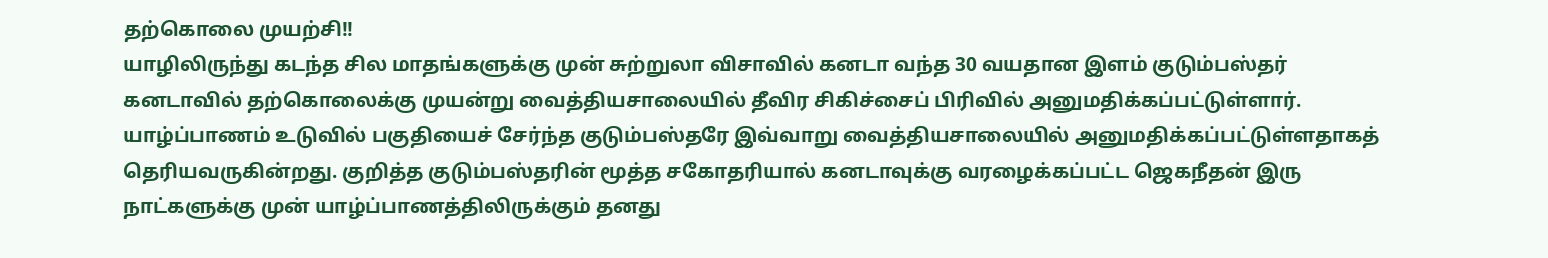தற்கொலை முயற்சி!!
யாழிலிருந்து கடந்த சில மாதங்களுக்கு முன் சுற்றுலா விசாவில் கனடா வந்த 30 வயதான இளம் குடும்பஸ்தர் கனடாவில் தற்கொலைக்கு முயன்று வைத்தியசாலையில் தீவிர சிகிச்சைப் பிரிவில் அனுமதிக்கப்பட்டுள்ளார். யாழ்ப்பாணம் உடுவில் பகுதியைச் சேர்ந்த குடும்பஸ்தரே இவ்வாறு வைத்தியசாலையில் அனுமதிக்கப்பட்டுள்ளதாகத் தெரியவருகின்றது. குறித்த குடும்பஸ்தரின் மூத்த சகோதரியால் கனடாவுக்கு வரழைக்கப்பட்ட ஜெகநீதன் இரு நாட்களுக்கு முன் யாழ்ப்பாணத்திலிருக்கும் தனது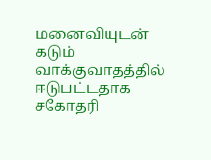மனைவியுடன் கடும் வாக்குவாதத்தில் ஈடுபட்டதாக சகோதரி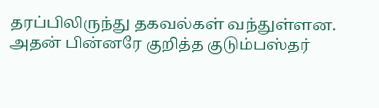தரப்பிலிருந்து தகவல்கள் வந்துள்ளன. அதன் பின்னரே குறித்த குடும்பஸ்தர்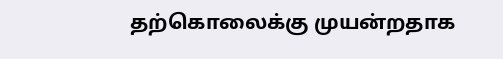தற்கொலைக்கு முயன்றதாக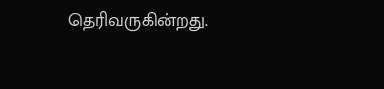தெரிவருகின்றது.